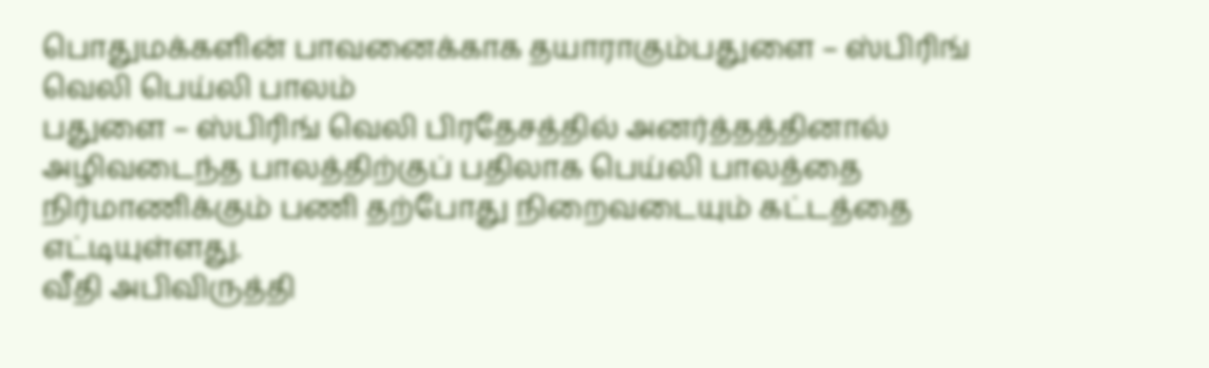பொதுமக்களின் பாவனைக்காக தயாராகும்பதுளை – ஸ்பிரிங் வெலி பெய்லி பாலம்
பதுளை – ஸ்பிரிங் வெலி பிரதேசத்தில் அனர்த்தத்தினால் அழிவடைந்த பாலத்திற்குப் பதிலாக பெய்லி பாலத்தை நிர்மாணிக்கும் பணி தற்போது நிறைவடையும் கட்டத்தை எட்டியுள்ளது.
வீதி அபிவிருத்தி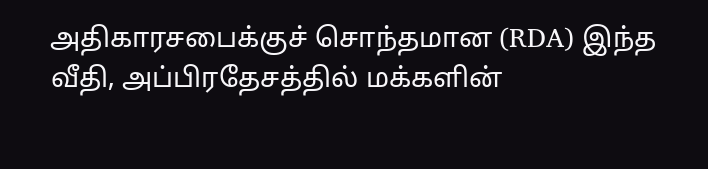அதிகாரசபைக்குச் சொந்தமான (RDA) இந்த வீதி, அப்பிரதேசத்தில் மக்களின்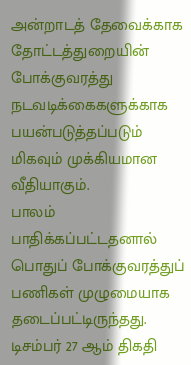அன்றாடத் தேவைக்காக தோட்டத்துறையின் போக்குவரத்து நடவடிக்கைகளுக்காக பயன்படுத்தப்படும் மிகவும் முக்கியமான வீதியாகும்.
பாலம் பாதிக்கப்பட்டதனால் பொதுப் போக்குவரத்துப் பணிகள் முழுமையாக தடைப்பட்டிருந்தது.
டிசம்பர் 27 ஆம் திகதி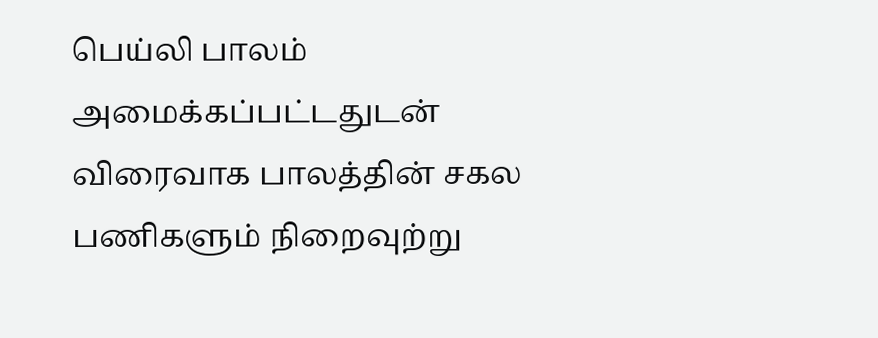பெய்லி பாலம் அமைக்கப்பட்டதுடன் விரைவாக பாலத்தின் சகல பணிகளும் நிறைவுற்று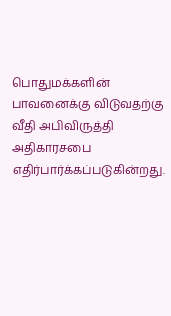பொதுமக்களின் பாவனைக்கு விடுவதற்கு வீதி அபிவிருத்தி அதிகாரசபை எதிர்பார்க்கப்படுகின்றது.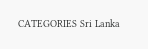CATEGORIES Sri Lanka